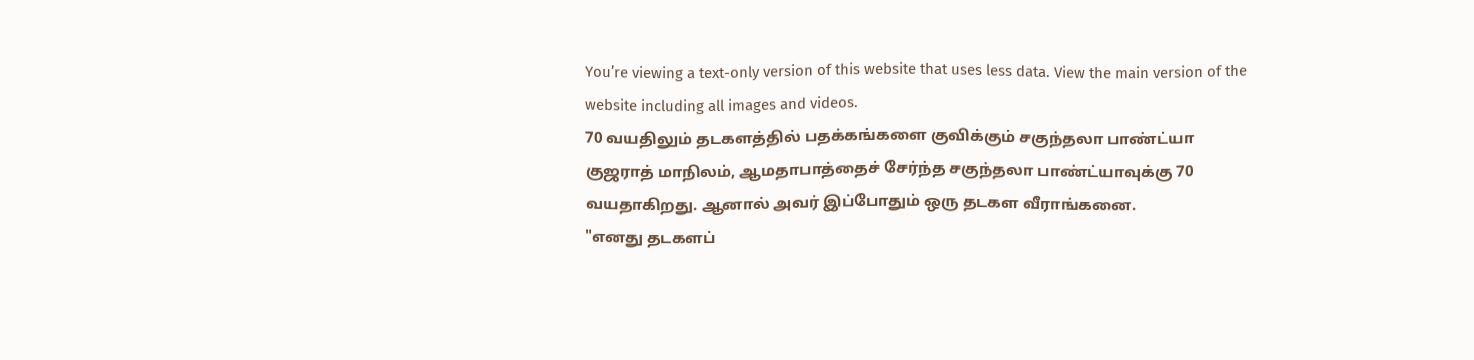You’re viewing a text-only version of this website that uses less data. View the main version of the website including all images and videos.
70 வயதிலும் தடகளத்தில் பதக்கங்களை குவிக்கும் சகுந்தலா பாண்ட்யா
குஜராத் மாநிலம், ஆமதாபாத்தைச் சேர்ந்த சகுந்தலா பாண்ட்யாவுக்கு 70 வயதாகிறது. ஆனால் அவர் இப்போதும் ஒரு தடகள வீராங்கனை.
"எனது தடகளப்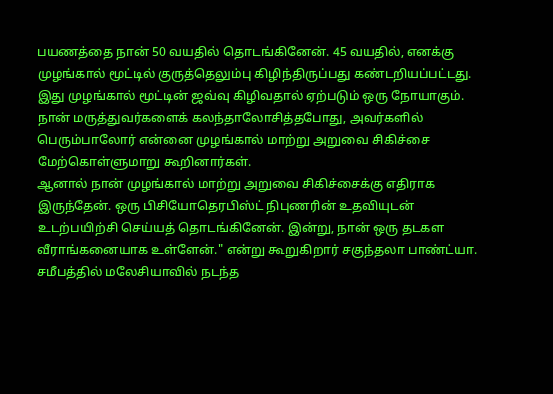பயணத்தை நான் 50 வயதில் தொடங்கினேன். 45 வயதில், எனக்கு முழங்கால் மூட்டில் குருத்தெலும்பு கிழிந்திருப்பது கண்டறியப்பட்டது. இது முழங்கால் மூட்டின் ஜவ்வு கிழிவதால் ஏற்படும் ஒரு நோயாகும். நான் மருத்துவர்களைக் கலந்தாலோசித்தபோது, அவர்களில் பெரும்பாலோர் என்னை முழங்கால் மாற்று அறுவை சிகிச்சை மேற்கொள்ளுமாறு கூறினார்கள்.
ஆனால் நான் முழங்கால் மாற்று அறுவை சிகிச்சைக்கு எதிராக இருந்தேன். ஒரு பிசியோதெரபிஸ்ட் நிபுணரின் உதவியுடன் உடற்பயிற்சி செய்யத் தொடங்கினேன். இன்று, நான் ஒரு தடகள வீராங்கனையாக உள்ளேன்." என்று கூறுகிறார் சகுந்தலா பாண்ட்யா.
சமீபத்தில் மலேசியாவில் நடந்த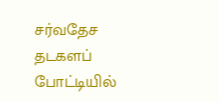சர்வதேச தடகளப் போட்டியில்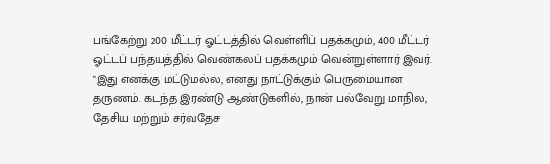பங்கேற்று 200 மீட்டர் ஓட்டத்தில் வெள்ளிப் பதக்கமும், 400 மீட்டர் ஓட்டப் பந்தயத்தில் வெண்கலப் பதக்கமும் வென்றுள்ளார் இவர்.
"இது எனக்கு மட்டுமல்ல, எனது நாட்டுக்கும் பெருமையான தருணம். கடந்த இரண்டு ஆண்டுகளில், நான் பல்வேறு மாநில, தேசிய மற்றும் சர்வதேச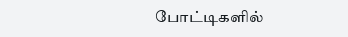போட்டிகளில்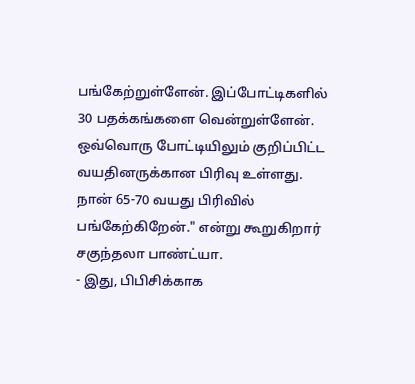பங்கேற்றுள்ளேன். இப்போட்டிகளில் 30 பதக்கங்களை வென்றுள்ளேன். ஒவ்வொரு போட்டியிலும் குறிப்பிட்ட வயதினருக்கான பிரிவு உள்ளது. நான் 65-70 வயது பிரிவில் பங்கேற்கிறேன்." என்று கூறுகிறார் சகுந்தலா பாண்ட்யா.
- இது, பிபிசிக்காக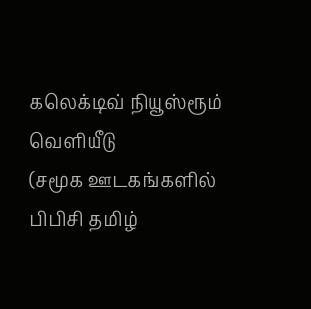கலெக்டிவ் நியூஸ்ரூம் வெளியீடு
(சமூக ஊடகங்களில் பிபிசி தமிழ்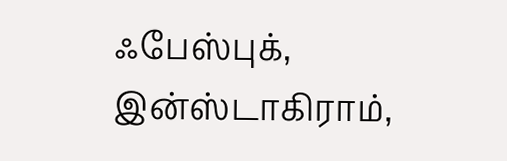ஃபேஸ்புக், இன்ஸ்டாகிராம்,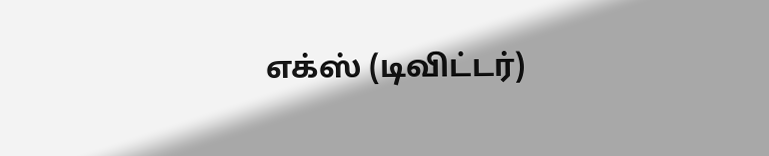எக்ஸ் (டிவிட்டர்)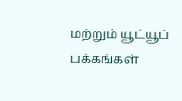மற்றும் யூட்யூப் பக்கங்கள்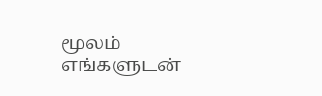மூலம் எங்களுடன்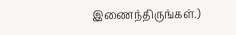இணைந்திருங்கள்.)